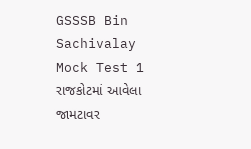GSSSB Bin Sachivalay Mock Test 1
રાજકોટમાં આવેલા જામટાવર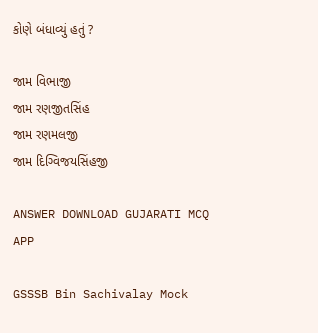કોણે બંધાવ્યું હતું ?

જામ વિભાજી
જામ રણજીતસિંહ
જામ રણમલજી
જામ દિગ્વિજયસિંહજી

ANSWER DOWNLOAD GUJARATI MCQ APP

GSSSB Bin Sachivalay Mock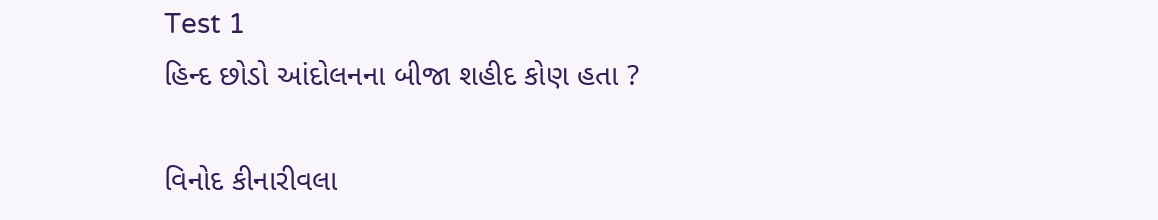Test 1
હિન્દ છોડો આંદોલનના બીજા શહીદ કોણ હતા ?

વિનોદ કીનારીવલા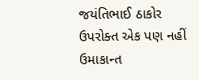જયંતિભાઈ ઠાકોર
ઉપરોક્ત એક પણ નહીં
ઉમાકાન્ત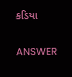કડિયા

ANSWER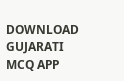DOWNLOAD GUJARATI MCQ APP